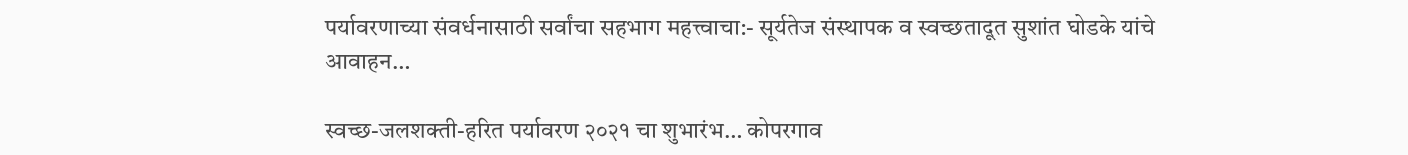पर्यावरणाच्या संवर्धनासाठी सर्वांचा सहभाग महत्त्वाचा:- सूर्यतेज संस्थापक व स्वच्छतादूत सुशांत घोडके यांचे आवाहन…

स्वच्छ-जलशक्ती-हरित पर्यावरण २०२१ चा शुभारंभ… कोपरगाव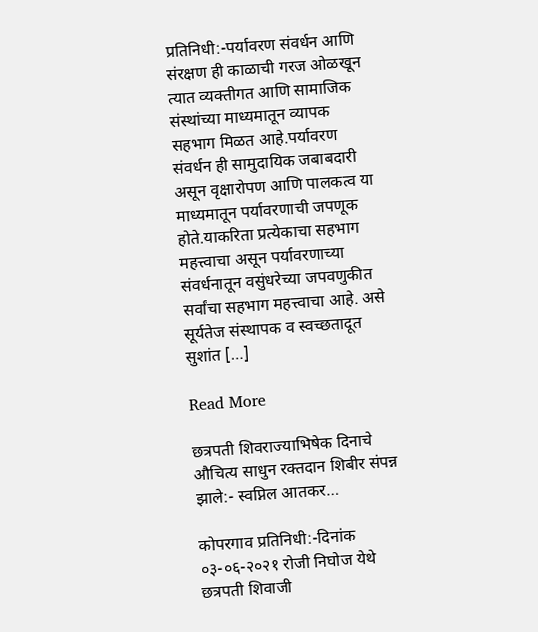प्रतिनिधी:-पर्यावरण संवर्धन आणि संरक्षण ही काळाची गरज ओळखून त्यात व्यक्तीगत आणि सामाजिक संस्थांच्या माध्यमातून व्यापक सहभाग मिळत आहे.पर्यावरण संवर्धन ही सामुदायिक जबाबदारी असून वृक्षारोपण आणि पालकत्व या माध्यमातून पर्यावरणाची जपणूक होते.याकरिता प्रत्येकाचा सहभाग महत्त्वाचा असून पर्यावरणाच्या संवर्धनातून वसुंधरेच्या जपवणुकीत सर्वांचा सहभाग महत्त्वाचा आहे. असे सूर्यतेज संस्थापक व स्वच्छतादूत सुशांत […]

Read More

छत्रपती शिवराज्याभिषेक दिनाचे औचित्य साधुन रक्तदान शिबीर संपन्न झाले:- स्वप्निल आतकर…

कोपरगाव प्रतिनिधी:-दिनांक ०३-०६-२०२१ रोजी निघोज येथे छत्रपती शिवाजी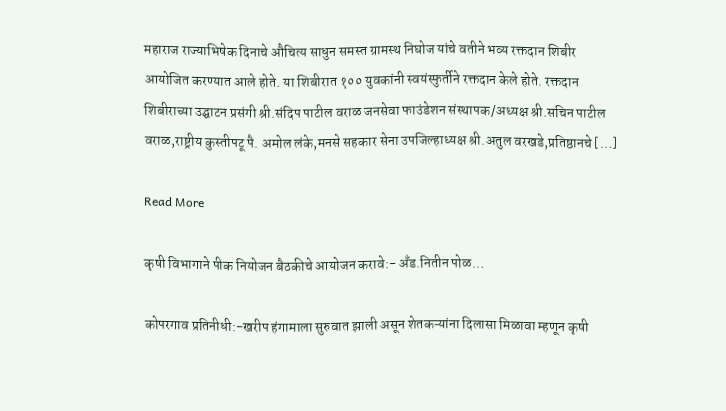महाराज राज्याभिषेक दिनाचे औचित्य साधुन समस्त ग्रामस्थ निघोज यांचे वतीने भव्य रक्तदान शिबीर आयोजित करण्यात आले होते. या शिबीरात १०० युवकांनी स्वयंस्फुर्तीने रक्तदान केले होते. रक्तदान शिबीराच्या उद्घाटन प्रसंगी श्री.संदिप पाटील वराळ जनसेवा फाउंडेशन संस्थापक/अध्यक्ष श्री.सचिन पाटील वराळ,राष्ट्रीय कुस्तीपटू पै. अमोल लंके,मनसे सहकार सेना उपजिल्हाध्यक्ष श्री.अतुल वरखडे,प्रतिष्ठानचे […]

Read More

कृषी विभागाने पीक नियोजन बैठकीचे आयोजन करावे:- अँड.नितीन पोळ…

कोपरगाव प्रतिनीधी:-खरीप हंगामाला सुरुवात झाली असून शेतकऱ्यांना दिलासा मिळावा म्हणून कृषी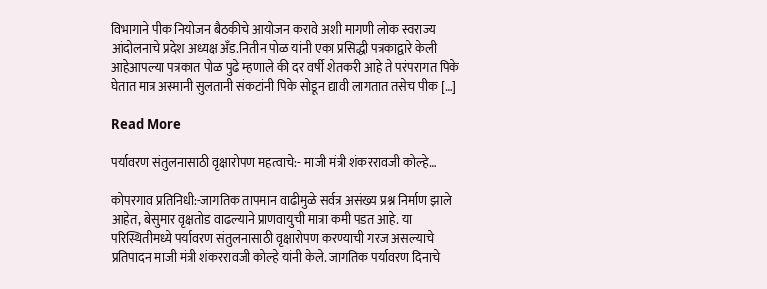विभागाने पीक नियोजन बैठकीचे आयोजन करावे अशी मागणी लोक स्वराज्य आंदोलनाचे प्रदेश अध्यक्ष अँड.नितीन पोळ यांनी एका प्रसिद्धी पत्रकाद्वारे केली आहेआपल्या पत्रकात पोळ पुढे म्हणाले की दर वर्षी शेतकरी आहे ते परंपरागत पिके घेतात मात्र अस्मानी सुलतानी संकटांनी पिके सोडून द्यावी लागतात तसेच पीक […]

Read More

पर्यावरण संतुलनासाठी वृक्षारोपण महत्वाचे:- माजी मंत्री शंकररावजी कोल्हे…

कोपरगाव प्रतिनिधी:-जागतिक तापमान वाढीमुळे सर्वत्र असंख्य प्रश्न निर्माण झाले आहेत, बेसुमार वृक्षतोड वाढल्याने प्राणवायुची मात्रा कमी पडत आहे. या परिस्थितीमध्ये पर्यावरण संतुलनासाठी वृक्षारोपण करण्याची गरज असल्याचे प्रतिपादन माजी मंत्री शंकररावजी कोल्हे यांनी केले. जागतिक पर्यावरण दिनाचे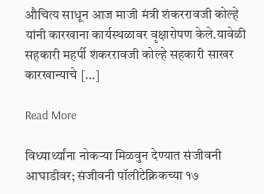औचित्य साधून आज माजी मंत्री शंकररावजी कोल्हे यांनी कारखाना कार्यस्थळावर वृक्षारोपण केले.यावेळी सहकारी महर्पी शंकररावजी कोल्हे सहकारी साखर कारखान्याचे […]

Read More

विध्यार्थ्यांना नोकऱ्या मिळवुन देण्यात संजीवनी आघाडीवर; संजीवनी पॉलीटेक्निकच्या १७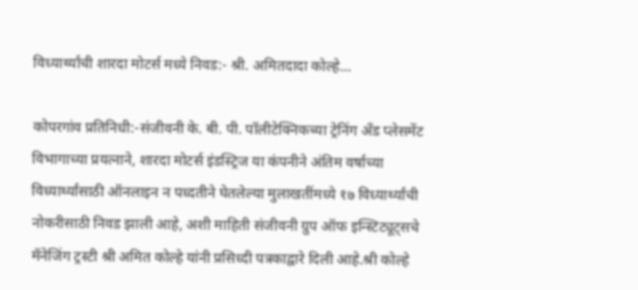विध्यार्थ्यांची शारदा मोटर्स मध्ये निवड:- श्री. अमितदादा कोल्हे…

कोपरगांव प्रतिनिधी:-संजीवनी के. बी. पी. पॉलीटेक्निकच्या ट्रेनिंग अँड प्लेसमेंट विभागाच्या प्रयत्नाने, शारदा मोटर्स इंडस्ट्रिज या कंपनीने अंतिम वर्षाच्या विध्यार्थ्यांसाठी ऑनलाइन न पध्दतीने घेतलेल्या मुलाखतींमध्ये १७ विध्यार्थ्यांची नोकरीसाठी निवड झाली आहे, अशी माहिती संजीवनी ग्रुप ऑफ इन्स्टिट्यूट्सचे मॅनेजिंग ट्रस्टी श्री अमित कोल्हे यांनी प्रसिध्दी पत्रकाद्वारे दिली आहे.श्री कोल्हे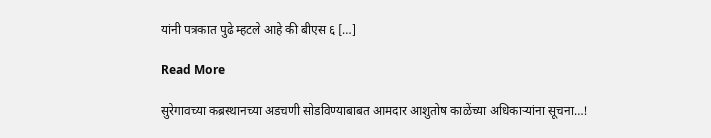यांनी पत्रकात पुढे म्हटले आहे की बीएस ६ […]

Read More

सुरेगावच्या कब्रस्थानच्या अडचणी सोडविण्याबाबत आमदार आशुतोष काळेंच्या अधिकाऱ्यांना सूचना…!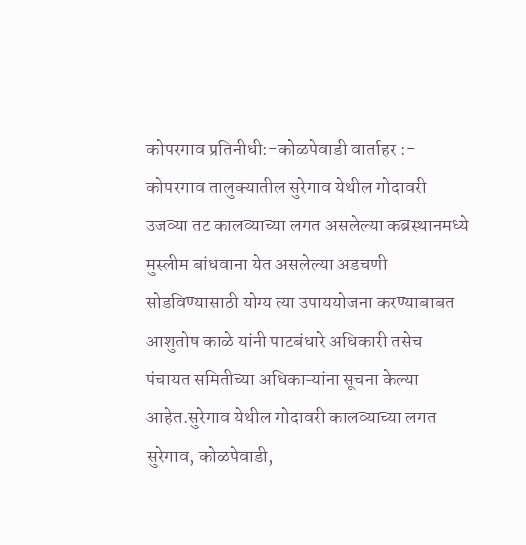कोपरगाव प्रतिनीधी:-कोळपेवाडी वार्ताहर :- कोपरगाव तालुक्यातील सुरेगाव येथील गोदावरी उजव्या तट कालव्याच्या लगत असलेल्या कब्रस्थानमध्ये मुस्लीम बांधवाना येत असलेल्या अडचणी सोडविण्यासाठी योग्य त्या उपाययोजना करण्याबाबत आशुतोष काळे यांनी पाटबंधारे अधिकारी तसेच पंचायत समितीच्या अधिकाऱ्यांना सूचना केल्या आहेत.सुरेगाव येथील गोदावरी कालव्याच्या लगत सुरेगाव, कोळपेवाडी,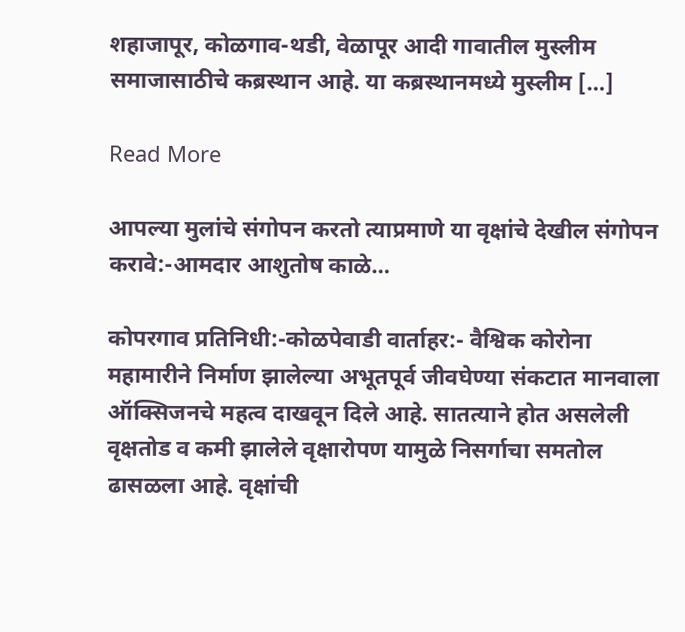शहाजापूर, कोळगाव-थडी, वेळापूर आदी गावातील मुस्लीम समाजासाठीचे कब्रस्थान आहे. या कब्रस्थानमध्ये मुस्लीम […]

Read More

आपल्या मुलांचे संगोपन करतो त्याप्रमाणे या वृक्षांचे देखील संगोपन करावे:-आमदार आशुतोष काळे…

कोपरगाव प्रतिनिधी:-कोळपेवाडी वार्ताहर:- वैश्विक कोरोना महामारीने निर्माण झालेल्या अभूतपूर्व जीवघेण्या संकटात मानवाला ऑक्सिजनचे महत्व दाखवून दिले आहे. सातत्याने होत असलेली वृक्षतोड व कमी झालेले वृक्षारोपण यामुळे निसर्गाचा समतोल ढासळला आहे. वृक्षांची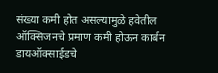संख्या कमी होत असल्यामुळे हवेतील ऑक्सिजनचे प्रमाण कमी होऊन कार्बन डायऑक्साईडचे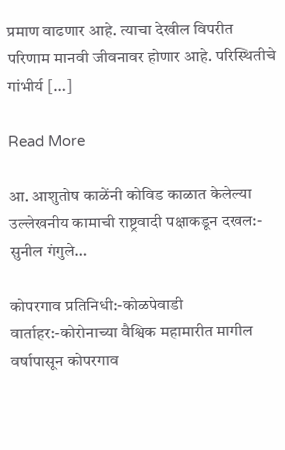प्रमाण वाढणार आहे. त्याचा देखील विपरीत परिणाम मानवी जीवनावर होणार आहे. परिस्थितीचे गांभीर्य […]

Read More

आ. आशुतोष काळेंनी कोविड काळात केलेल्या उल्लेखनीय कामाची राष्ट्रवादी पक्षाकडून दखल:- सुनील गंगुले…

कोपरगाव प्रतिनिधी:-कोळपेवाडी वार्ताहर:-कोरोनाच्या वैश्विक महामारीत मागील वर्षापासून कोपरगाव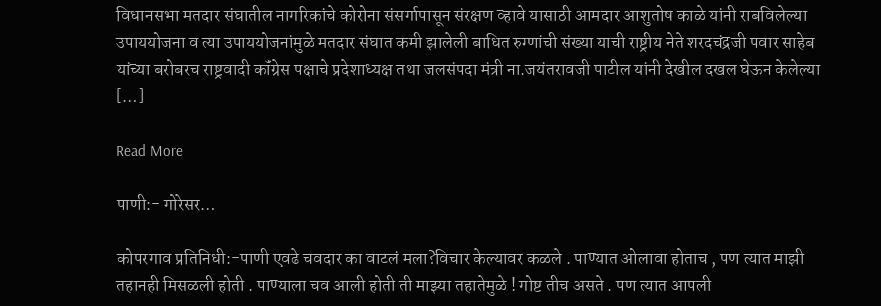विधानसभा मतदार संघातील नागरिकांचे कोरोना संसर्गापासून संरक्षण व्हावे यासाठी आमदार आशुतोष काळे यांनी राबविलेल्या उपाययोजना व त्या उपाययोजनांमुळे मतदार संघात कमी झालेली बाधित रुग्णांची संख्या याची राष्ट्रीय नेते शरदचंद्रजी पवार साहेब यांच्या बरोबरच राष्ट्रवादी कॉंग्रेस पक्षाचे प्रदेशाध्यक्ष तथा जलसंपदा मंत्री ना.जयंतरावजी पाटील यांनी देखील दखल घेऊन केलेल्या […]

Read More

पाणी:- गोरेसर…

कोपरगाव प्रतिनिधी:-पाणी एवढे चवदार का वाटलं मला?विचार केल्यावर कळले . पाण्यात ओलावा होताच , पण त्यात माझी तहानही मिसळली होती . पाण्याला चव आली होती ती माझ्या तहातेमुळे ! गोष्ट तीच असते . पण त्यात आपली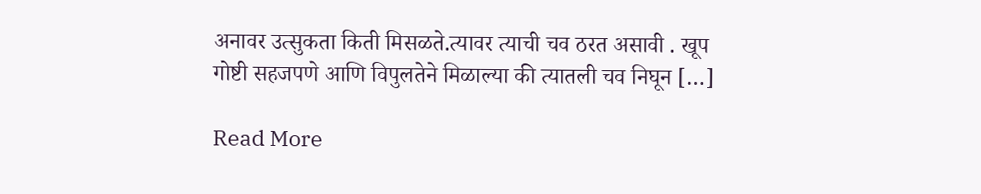अनावर उत्सुकता किती मिसळते.त्यावर त्याची चव ठरत असावी . खूप गोष्टी सहजपणे आणि विपुलतेने मिळाल्या की त्यातली चव निघून […]

Read More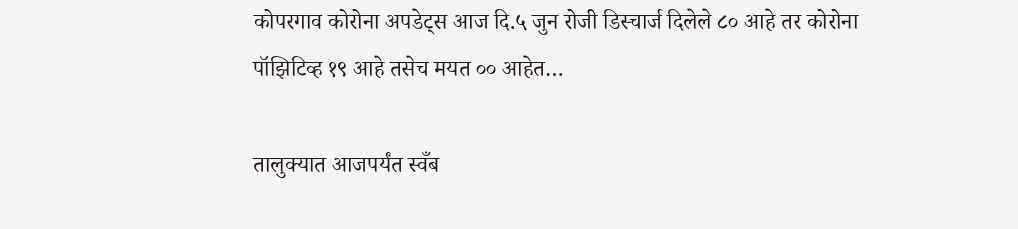कोपरगाव कोरोना अपडेट्स आज दि.५ जुन रोजी डिस्चार्ज दिलेले ८० आहे तर कोरोना पॉझिटिव्ह १९ आहे तसेच मयत ०० आहेत…

तालुक्यात आजपर्यंत स्वँब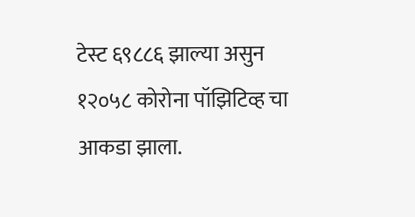टेस्ट ६९८८६ झाल्या असुन १२०५८ कोरोना पॉझिटिव्ह चा आकडा झाला.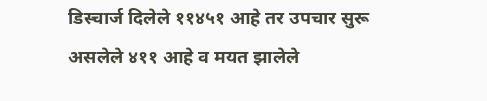डिस्चार्ज दिलेले ११४५१ आहे तर उपचार सुरू असलेले ४११ आहे व मयत झालेले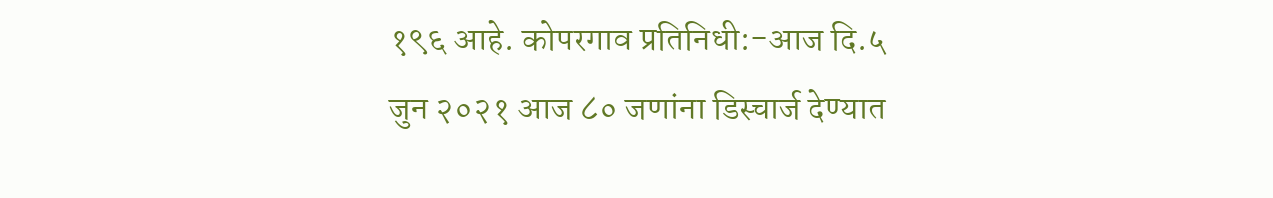१९६ आहे. कोपरगाव प्रतिनिधी:-आज दि.५ जुन २०२१ आज ८० जणांना डिस्चार्ज देण्यात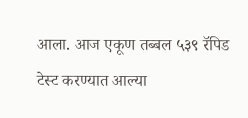आला. आज एकूण तब्बल ५३९ रॅपिड टेस्ट करण्यात आल्या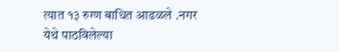त्यात १३ रुग्ण बाधित आढळले .नगर येथे पाठविलेल्या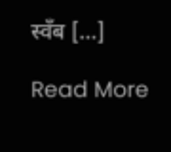स्वँब […]

Read More